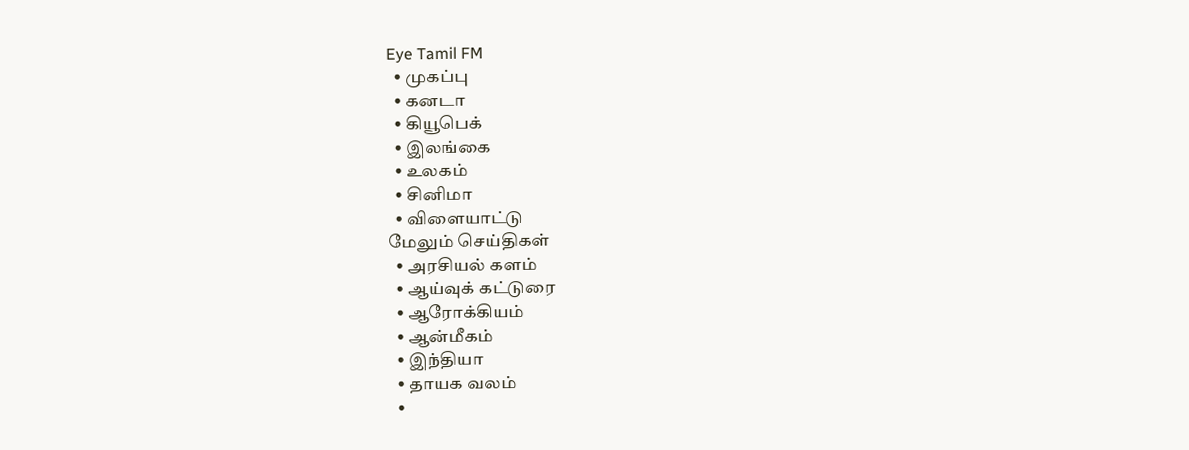Eye Tamil FM
  • முகப்பு
  • கனடா
  • கியூபெக்
  • இலங்கை
  • உலகம்
  • சினிமா
  • விளையாட்டு
மேலும் செய்திகள்
  • அரசியல் களம்
  • ஆய்வுக் கட்டுரை
  • ஆரோக்கியம்
  • ஆன்மீகம்
  • இந்தியா
  • தாயக வலம்
  •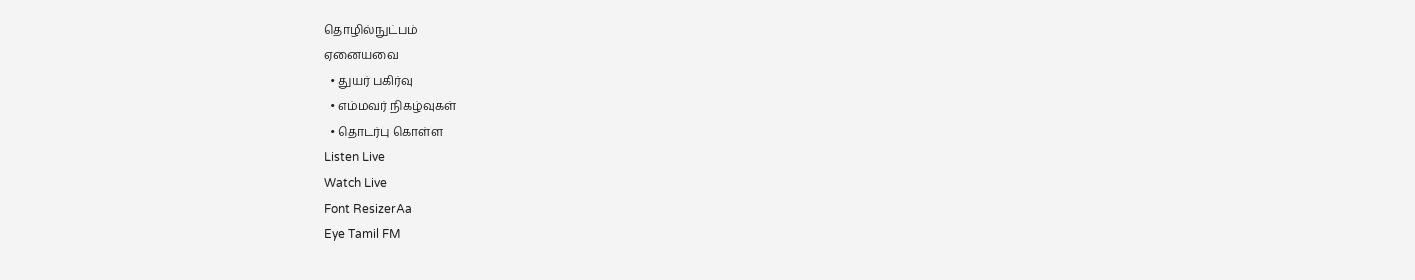தொழில்நுட்பம்
ஏனையவை
  • துயர் பகிர்வு
  • எம்மவர் நிகழ்வுகள்
  • தொடர்பு கொள்ள
Listen Live
Watch Live
Font ResizerAa
Eye Tamil FM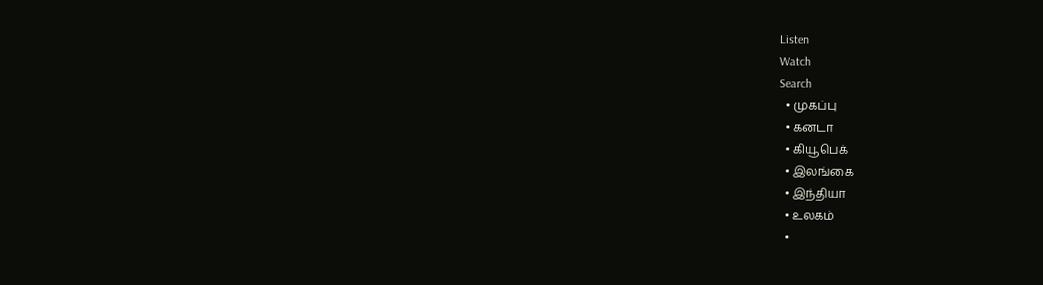Listen
Watch
Search
  • முகப்பு
  • கனடா
  • கியூபெக்
  • இலங்கை
  • இந்தியா
  • உலகம்
  •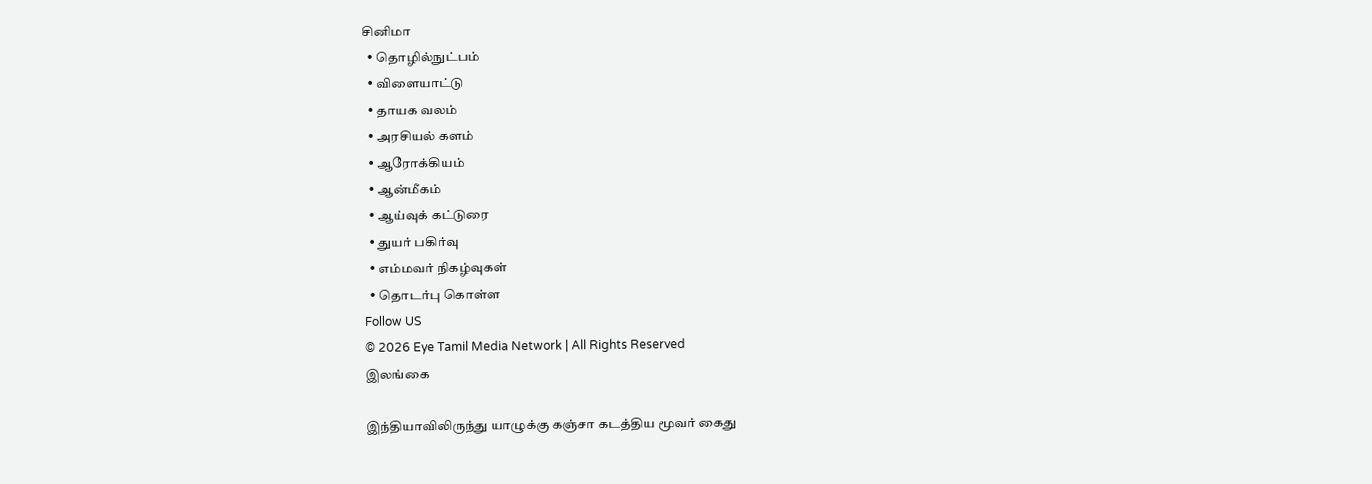சினிமா
  • தொழில்நுட்பம்
  • விளையாட்டு
  • தாயக வலம்
  • அரசியல் களம்
  • ஆரோக்கியம்
  • ஆன்மீகம்
  • ஆய்வுக் கட்டுரை
  • துயர் பகிர்வு
  • எம்மவர் நிகழ்வுகள்
  • தொடர்பு கொள்ள
Follow US
© 2026 Eye Tamil Media Network | All Rights Reserved
இலங்கை

இந்தியாவிலிருந்து யாழுக்கு கஞ்சா கடத்திய மூவர் கைது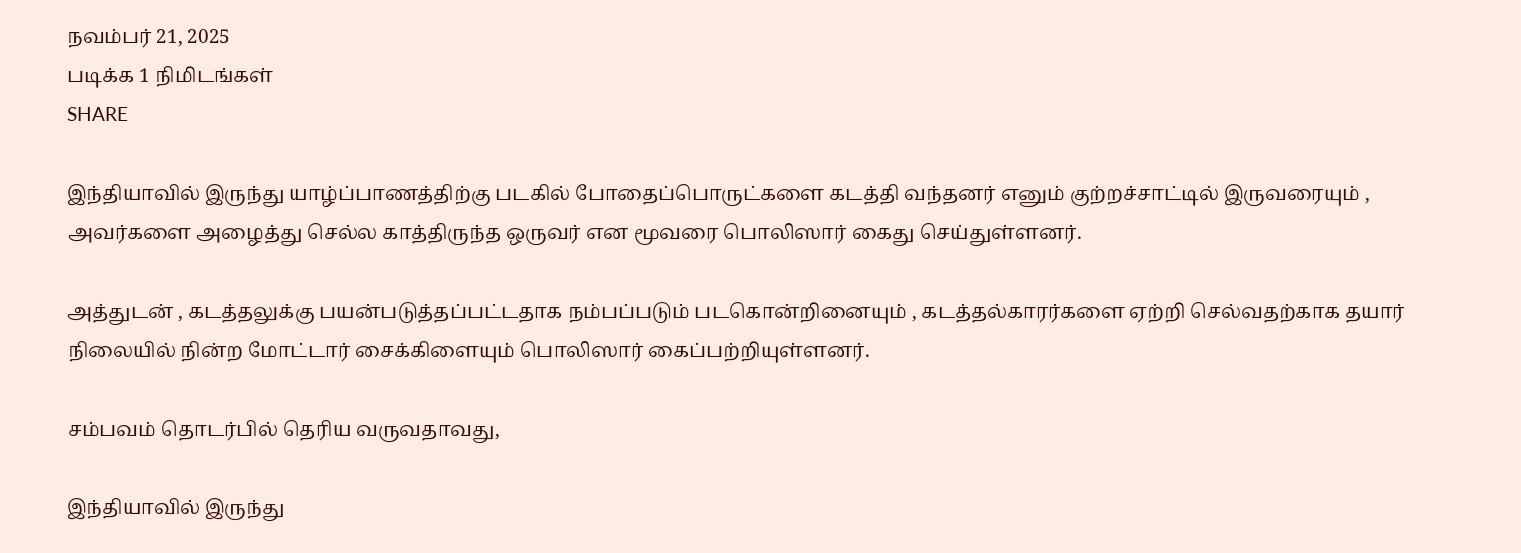நவம்பர் 21, 2025
படிக்க 1 நிமிடங்கள்
SHARE

இந்தியாவில் இருந்து யாழ்ப்பாணத்திற்கு படகில் போதைப்பொருட்களை கடத்தி வந்தனர் எனும் குற்றச்சாட்டில் இருவரையும் , அவர்களை அழைத்து செல்ல காத்திருந்த ஒருவர் என மூவரை பொலிஸார் கைது செய்துள்ளனர்.

அத்துடன் , கடத்தலுக்கு பயன்படுத்தப்பட்டதாக நம்பப்படும் படகொன்றினையும் , கடத்தல்காரர்களை ஏற்றி செல்வதற்காக தயார் நிலையில் நின்ற மோட்டார் சைக்கிளையும் பொலிஸார் கைப்பற்றியுள்ளனர்.

சம்பவம் தொடர்பில் தெரிய வருவதாவது,

இந்தியாவில் இருந்து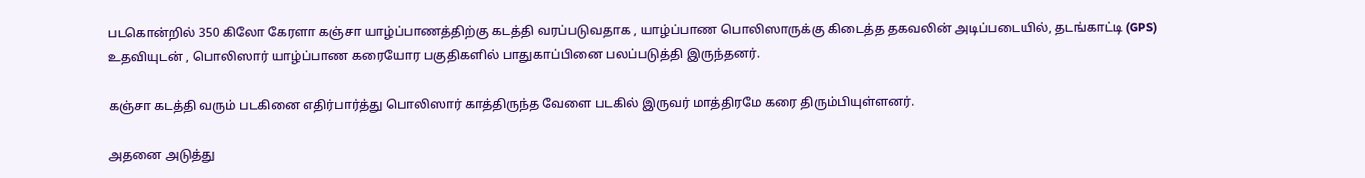படகொன்றில் 350 கிலோ கேரளா கஞ்சா யாழ்ப்பாணத்திற்கு கடத்தி வரப்படுவதாக , யாழ்ப்பாண பொலிஸாருக்கு கிடைத்த தகவலின் அடிப்படையில், தடங்காட்டி (GPS) உதவியுடன் , பொலிஸார் யாழ்ப்பாண கரையோர பகுதிகளில் பாதுகாப்பினை பலப்படுத்தி இருந்தனர்.

கஞ்சா கடத்தி வரும் படகினை எதிர்பார்த்து பொலிஸார் காத்திருந்த வேளை படகில் இருவர் மாத்திரமே கரை திரும்பியுள்ளனர்.

அதனை அடுத்து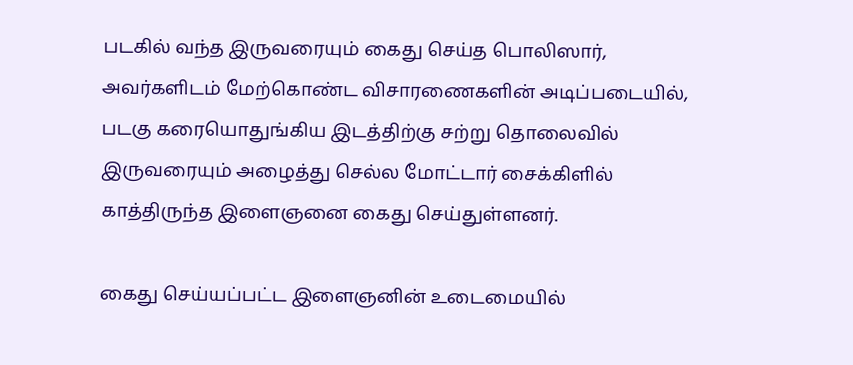படகில் வந்த இருவரையும் கைது செய்த பொலிஸார், அவர்களிடம் மேற்கொண்ட விசாரணைகளின் அடிப்படையில், படகு கரையொதுங்கிய இடத்திற்கு சற்று தொலைவில் இருவரையும் அழைத்து செல்ல மோட்டார் சைக்கிளில் காத்திருந்த இளைஞனை கைது செய்துள்ளனர்.

கைது செய்யப்பட்ட இளைஞனின் உடைமையில்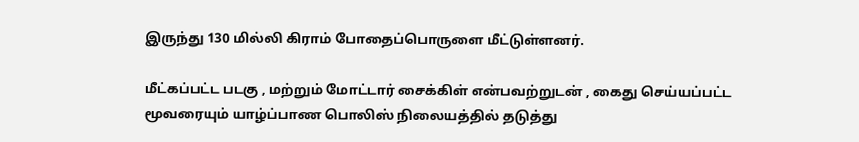இருந்து 130 மில்லி கிராம் போதைப்பொருளை மீட்டுள்ளனர்.

மீட்கப்பட்ட படகு , மற்றும் மோட்டார் சைக்கிள் என்பவற்றுடன் , கைது செய்யப்பட்ட மூவரையும் யாழ்ப்பாண பொலிஸ் நிலையத்தில் தடுத்து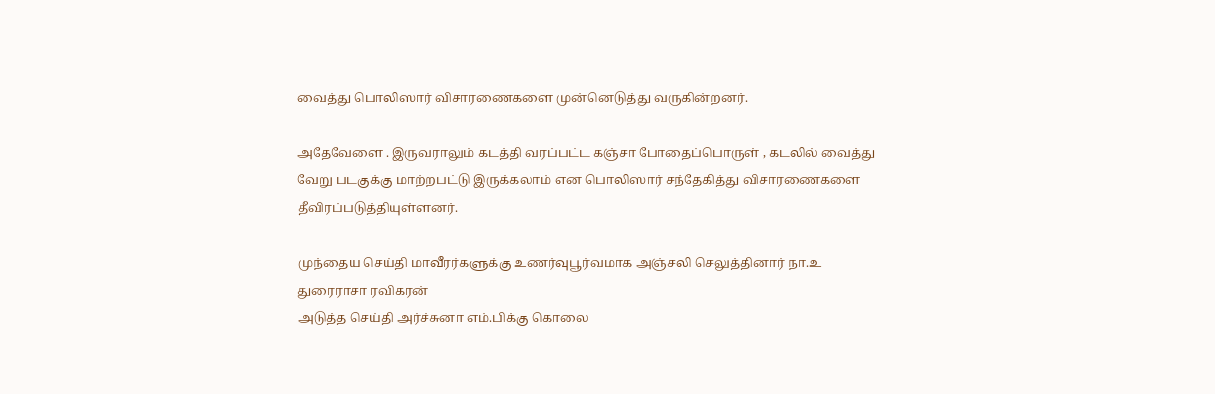வைத்து பொலிஸார் விசாரணைகளை முன்னெடுத்து வருகின்றனர்.

அதேவேளை . இருவராலும் கடத்தி வரப்பட்ட கஞ்சா போதைப்பொருள் , கடலில் வைத்து வேறு படகுக்கு மாற்றபட்டு இருக்கலாம் என பொலிஸார் சந்தேகித்து விசாரணைகளை தீவிரப்படுத்தியுள்ளனர்.

முந்தைய செய்தி மாவீரர்களுக்கு உணர்வுபூர்வமாக அஞ்சலி செலுத்தினார் நா.உ துரைராசா ரவிகரன்
அடுத்த செய்தி அர்ச்சுனா எம்.பிக்கு கொலை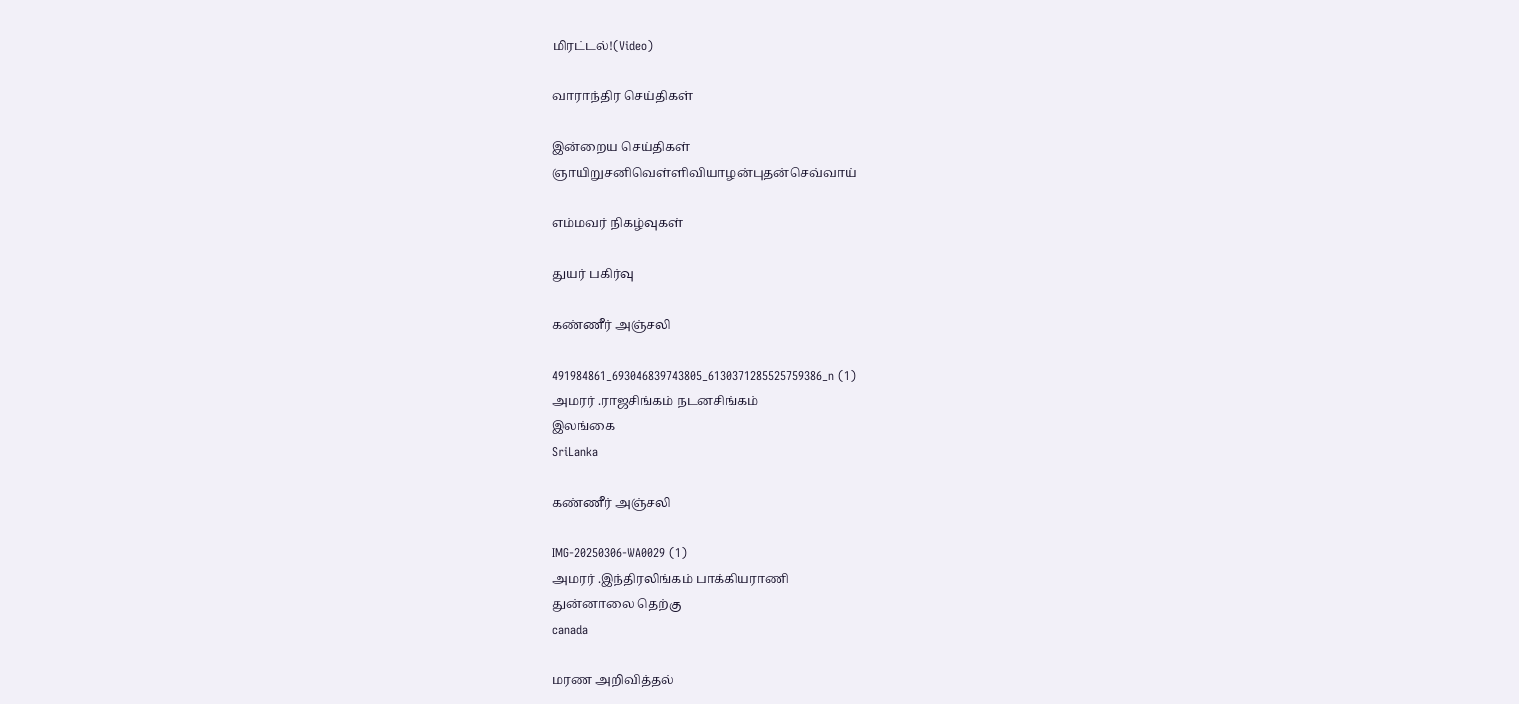மிரட்டல்!(Video)

வாராந்திர செய்திகள்

இன்றைய செய்திகள்
ஞாயிறுசனிவெள்ளிவியாழன்புதன்செவ்வாய்

எம்மவர் நிகழ்வுகள்

துயர் பகிர்வு

கண்ணீர் அஞ்சலி

491984861_693046839743805_6130371285525759386_n (1)
அமரர் .ராஜசிங்கம் நடனசிங்கம்
இலங்கை
SriLanka

கண்ணீர் அஞ்சலி

IMG-20250306-WA0029 (1)
அமரர் .இந்திரலிங்கம் பாக்கியராணி
துன்னாலை தெற்கு
canada

மரண அறிவித்தல்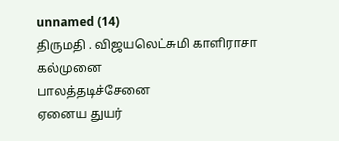unnamed (14)
திருமதி . விஜயலெட்சுமி காளிராசா
கல்முனை
பாலத்தடிச்சேனை
ஏனைய துயர்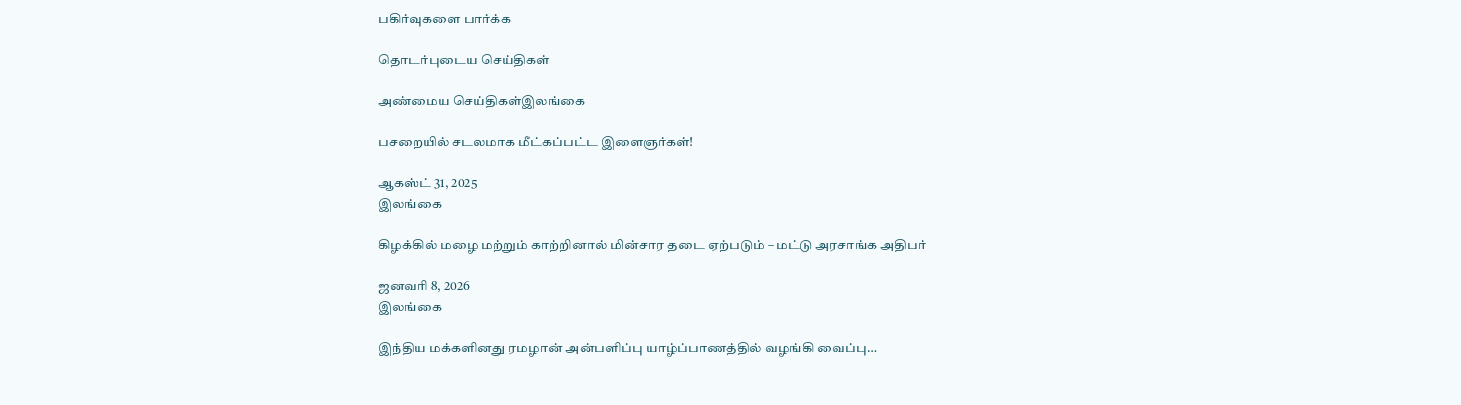பகிர்வுகளை பார்க்க

தொடர்புடைய செய்திகள்

அண்மைய செய்திகள்இலங்கை

பசறையில் சடலமாக மீட்கப்பட்ட இளைஞர்கள்!

ஆகஸ்ட் 31, 2025
இலங்கை

கிழக்கில் மழை மற்றும் காற்றினால் மின்சார தடை ஏற்படும் – மட்டு அரசாங்க அதிபர்

ஜனவரி 8, 2026
இலங்கை

இந்திய மக்களினது ரமழான் அன்பளிப்பு யாழ்ப்பாணத்தில் வழங்கி வைப்பு…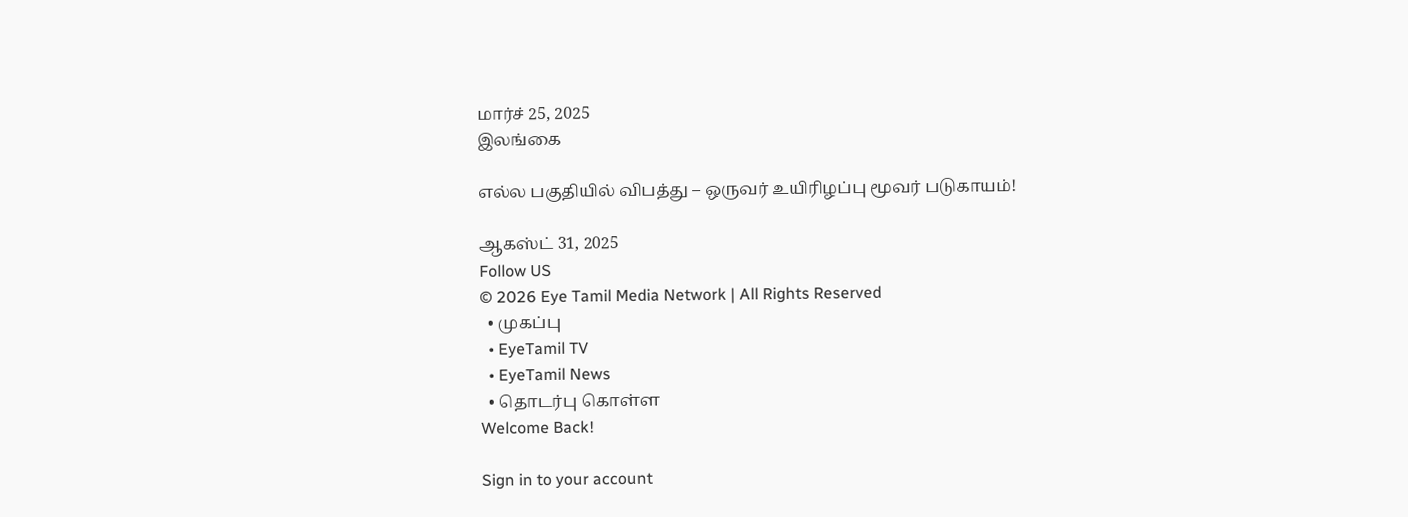மார்ச் 25, 2025
இலங்கை

எல்ல பகுதியில் விபத்து – ஒருவர் உயிரிழப்பு மூவர் படுகாயம்!

ஆகஸ்ட் 31, 2025
Follow US
© 2026 Eye Tamil Media Network | All Rights Reserved
  • முகப்பு
  • EyeTamil TV
  • EyeTamil News
  • தொடர்பு கொள்ள
Welcome Back!

Sign in to your account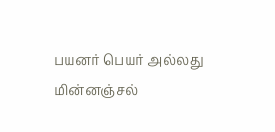பயனர் பெயர் அல்லது மின்னஞ்சல்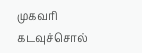முகவரி
கடவுச்சொல்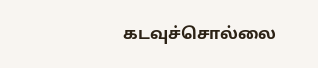கடவுச்சொல்லை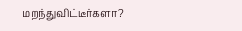மறந்துவிட்டீர்களா?